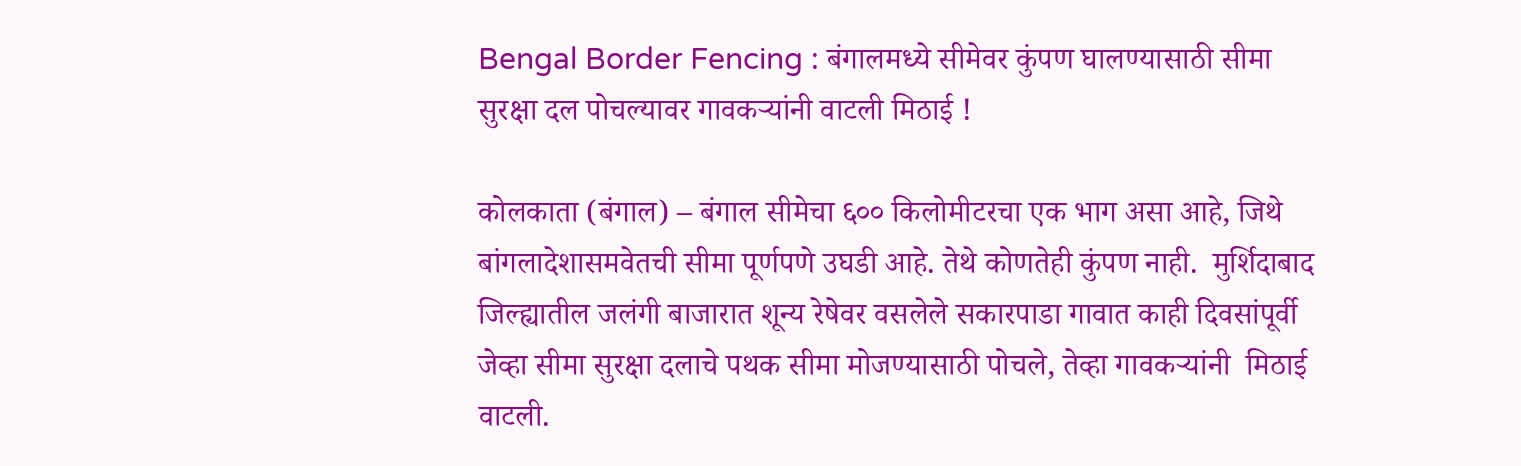Bengal Border Fencing : बंगालमध्ये सीमेवर कुंपण घालण्यासाठी सीमा सुरक्षा दल पोचल्यावर गावकर्‍यांनी वाटली मिठाई !

कोलकाता (बंगाल) – बंगाल सीमेचा ६०० किलोमीटरचा एक भाग असा आहे, जिथे बांगलादेशासमवेतची सीमा पूर्णपणे उघडी आहे. तेथे कोणतेही कुंपण नाही.  मुर्शिदाबाद जिल्ह्यातील जलंगी बाजारात शून्य रेषेवर वसलेले सकारपाडा गावात काही दिवसांपूर्वी जेव्हा सीमा सुरक्षा दलाचे पथक सीमा मोजण्यासाठी पोचले, तेव्हा गावकर्‍यांनी  मिठाई वाटली.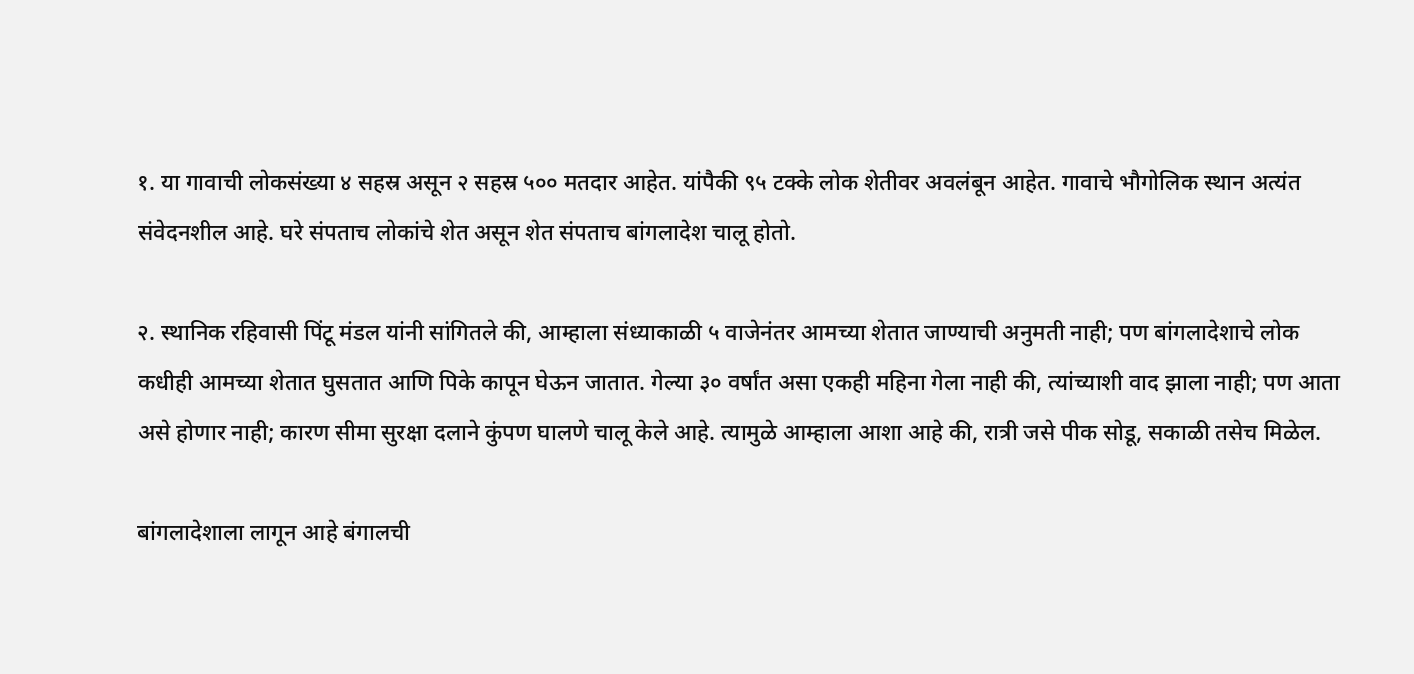१. या गावाची लोकसंख्या ४ सहस्र असून २ सहस्र ५०० मतदार आहेत. यांपैकी ९५ टक्के लोक शेतीवर अवलंबून आहेत. गावाचे भौगोलिक स्थान अत्यंत संवेदनशील आहे. घरे संपताच लोकांचे शेत असून शेत संपताच बांगलादेश चालू होतो.

२. स्थानिक रहिवासी पिंटू मंडल यांनी सांगितले की, आम्हाला संध्याकाळी ५ वाजेनंतर आमच्या शेतात जाण्याची अनुमती नाही; पण बांगलादेशाचे लोक कधीही आमच्या शेतात घुसतात आणि पिके कापून घेऊन जातात. गेल्या ३० वर्षांत असा एकही महिना गेला नाही की, त्यांच्याशी वाद झाला नाही; पण आता असे होणार नाही; कारण सीमा सुरक्षा दलाने कुंपण घालणे चालू केले आहे. त्यामुळे आम्हाला आशा आहे की, रात्री जसे पीक सोडू, सकाळी तसेच मिळेल.

बांगलादेशाला लागून आहे बंगालची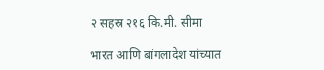२ सहस्र २१६ कि.मी. सीमा

भारत आणि बांगलादेश यांच्यात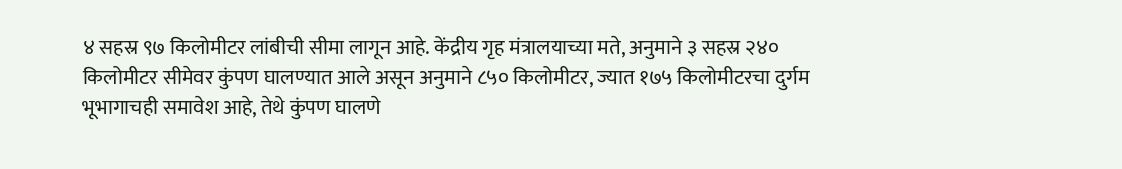४ सहस्र ९७ किलोमीटर लांबीची सीमा लागून आहे. केंद्रीय गृह मंत्रालयाच्या मते, अनुमाने ३ सहस्र २४० किलोमीटर सीमेवर कुंपण घालण्यात आले असून अनुमाने ८५० किलोमीटर, ज्यात १७५ किलोमीटरचा दुर्गम भूभागाचही समावेश आहे, तेथे कुंपण घालणे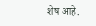शेष आहे.